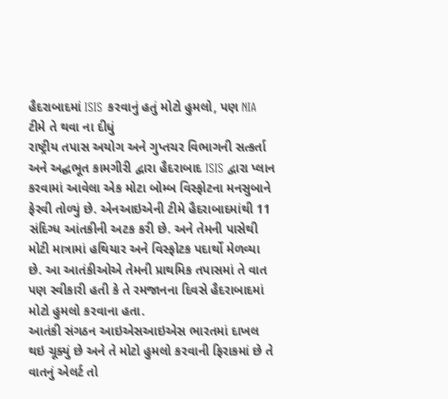હૈદરાબાદમાં ISIS કરવાનું હતું મોટો હુમલો, પણ NIA ટીમે તે થવા ના દીધું
રાષ્ટ્રીય તપાસ અયોગ અને ગુપ્તચર વિભાગની સત્કર્તા અને અદ્ઘભૂત કામગીરી દ્વારા હૈદરાબાદ ISIS દ્વારા પ્લાન કરવામાં આવેલા એક મોટા બોમ્બ વિસ્ફોટના મનસુબાને ફેરવી તોળ્યું છે. એનઆઇએની ટીમે હૈદરાબાદમાંથી 11 સંદિગ્ધ આંતકીની અટક કરી છે. અને તેમની પાસેથી મોટી માત્રામાં હથિયાર અને વિસ્ફોટક પદાર્થો મેળવ્યા છે. આ આતંકીઓએ તેમની પ્રાથમિક તપાસમાં તે વાત પણ સ્વીકારી હતી કે તે રમજાનના દિવસે હૈદરાબાદમાં મોટો હુમલો કરવાના હતા.
આતંકી સંગઠન આઇએસઆઇએસ ભારતમાં દાખલ થઇ ચૂક્યું છે અને તે મોટો હુમલો કરવાની ફિરાકમાં છે તે વાતનું એલર્ટ તો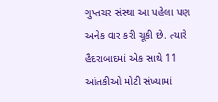ગુપ્તચર સંસ્થા આ પહેલા પણ અનેક વાર કરી ચૂકી છે. ત્યારે હૈદરાબાદમાં એક સાથે 11 આંતકીઓ મોટી સંખ્યામાં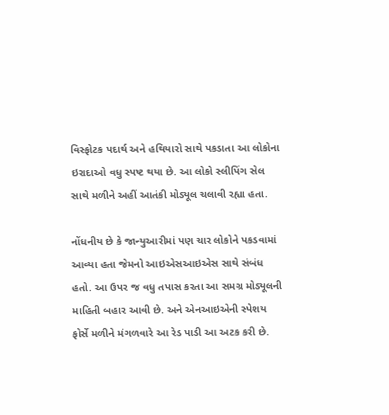વિસ્ફોટક પદાર્થ અને હથિયારો સાથે પકડાતા આ લોકોના ઇરાદાઓ વધુ સ્પષ્ટ થયા છે. આ લોકો સ્લીપિંગ સેલ સાથે મળીને અહીં આતંકી મોડ્યૂલ ચલાવી રહ્યા હતા.

નોંધનીય છે કે જાન્યુઆરીમાં પણ ચાર લોકોને પકડવામાં આવ્યા હતા જેમનો આઇએસઆઇએસ સાથે સંબંધ હતો. આ ઉપર જ વધુ તપાસ કરતા આ સમગ્ર મોડ્યૂલની માહિતી બહાર આવી છે. અને એનઆઇએની સ્પેશય ફોર્સે મળીને મંગળવારે આ રેડ પાડી આ અટક કરી છે.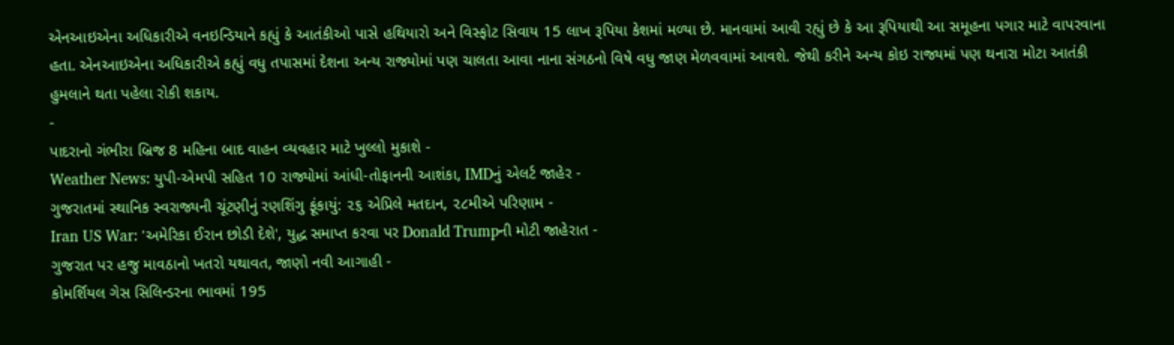એનઆઇએના અધિકારીએ વનઇન્ડિયાને કહ્યું કે આતંકીઓ પાસે હથિયારો અને વિસ્ફોટ સિવાય 15 લાખ રૂપિયા કેશમાં મળ્યા છે. માનવામાં આવી રહ્યું છે કે આ રૂપિયાથી આ સમૂહના પગાર માટે વાપરવાના હતા. એનઆઇએના અધિકારીએ કહ્યું વધુ તપાસમાં દેશના અન્ય રાજ્યોમાં પણ ચાલતા આવા નાના સંગઠનો વિષે વધુ જાણ મેળવવામાં આવશે. જેથી કરીને અન્ય કોઇ રાજ્યમાં પણ થનારા મોટા આતંકી હુમલાને થતા પહેલા રોકી શકાય.
-
પાદરાનો ગંભીરા બ્રિજ 8 મહિના બાદ વાહન વ્યવહાર માટે ખુલ્લો મુકાશે -
Weather News: યુપી-એમપી સહિત 10 રાજ્યોમાં આંધી-તોફાનની આશંકા, IMDનું એલર્ટ જાહેર -
ગુજરાતમાં સ્થાનિક સ્વરાજ્યની ચૂંટણીનું રણશિંગુ ફૂંકાયું: ૨૬ એપ્રિલે મતદાન, ૨૮મીએ પરિણામ -
Iran US War: 'અમેરિકા ઈરાન છોડી દેશે', યુદ્ધ સમાપ્ત કરવા પર Donald Trumpની મોટી જાહેરાત -
ગુજરાત પર હજુ માવઠાનો ખતરો યથાવત, જાણો નવી આગાહી -
કોમર્શિયલ ગેસ સિલિન્ડરના ભાવમાં 195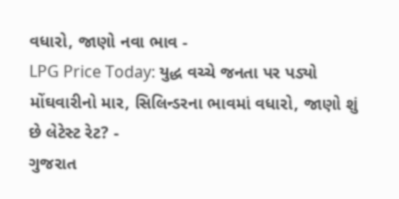વધારો, જાણો નવા ભાવ -
LPG Price Today: યુદ્ધ વચ્ચે જનતા પર પડ્યો મોંઘવારીનો માર, સિલિન્ડરના ભાવમાં વધારો, જાણો શું છે લેટેસ્ટ રેટ? -
ગુજરાત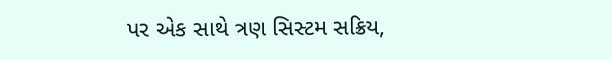પર એક સાથે ત્રણ સિસ્ટમ સક્રિય,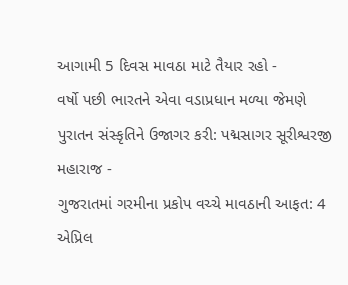આગામી 5 દિવસ માવઠા માટે તૈયાર રહો -
વર્ષો પછી ભારતને એવા વડાપ્રધાન મળ્યા જેમણે પુરાતન સંસ્કૃતિને ઉજાગર કરી: પદ્મસાગર સૂરીશ્વરજી મહારાજ -
ગુજરાતમાં ગરમીના પ્રકોપ વચ્ચે માવઠાની આફત: 4 એપ્રિલ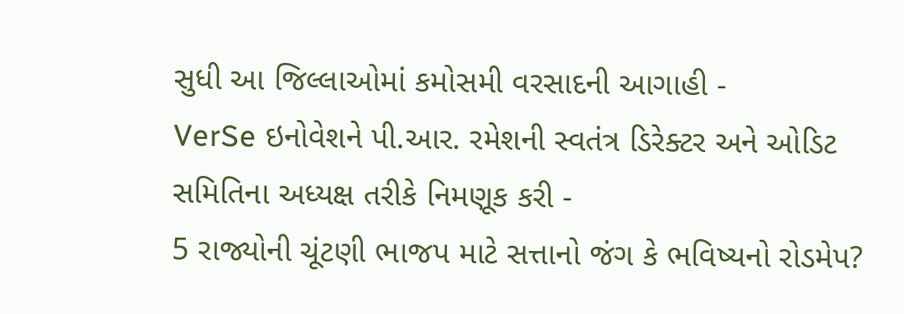સુધી આ જિલ્લાઓમાં કમોસમી વરસાદની આગાહી -
VerSe ઇનોવેશને પી.આર. રમેશની સ્વતંત્ર ડિરેક્ટર અને ઓડિટ સમિતિના અધ્યક્ષ તરીકે નિમણૂક કરી -
5 રાજ્યોની ચૂંટણી ભાજપ માટે સત્તાનો જંગ કે ભવિષ્યનો રોડમેપ?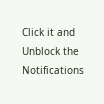Click it and Unblock the Notifications